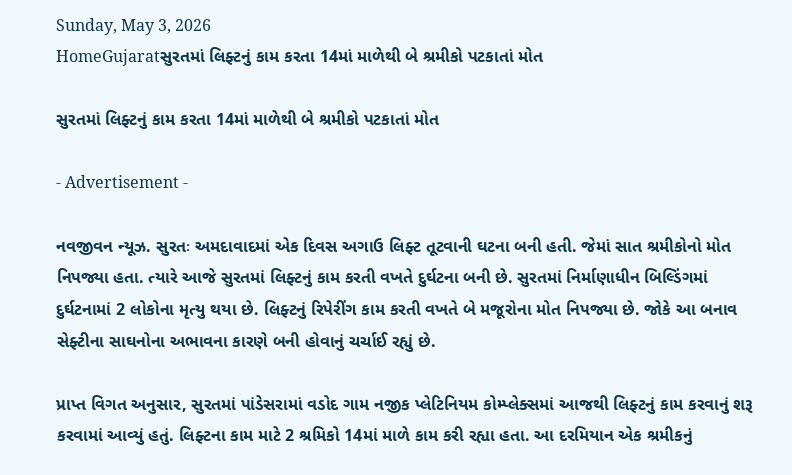Sunday, May 3, 2026
HomeGujaratસુરતમાં લિફ્ટનું કામ કરતા 14માં માળેથી બે શ્રમીકો પટકાતાં મોત

સુરતમાં લિફ્ટનું કામ કરતા 14માં માળેથી બે શ્રમીકો પટકાતાં મોત

- Advertisement -

નવજીવન ન્યૂઝ. સુરતઃ અમદાવાદમાં એક દિવસ અગાઉ લિફ્ટ તૂટવાની ઘટના બની હતી. જેમાં સાત શ્રમીકોનો મોત નિપજ્યા હતા. ત્યારે આજે સુરતમાં લિફ્ટનું કામ કરતી વખતે દુર્ઘટના બની છે. સુરતમાં નિર્માણાધીન બિલ્ડિંગમાં દુર્ઘટનામાં 2 લોકોના મૃત્યુ થયા છે. લિફ્ટનું રિપેરીંગ કામ કરતી વખતે બે મજૂરોના મોત નિપજ્યા છે. જોકે આ બનાવ સેફ્ટીના સાઘનોના અભાવના કારણે બની હોવાનું ચર્ચાઈ રહ્યું છે.

પ્રાપ્ત વિગત અનુસાર, સુરતમાં પાંડેસરામાં વડોદ ગામ નજીક પ્લેટિનિયમ કોમ્પ્લેક્સમાં આજથી લિફ્ટનું કામ કરવાનું શરૂ કરવામાં આવ્યું હતું. લિફ્ટના કામ માટે 2 શ્રમિકો 14માં માળે કામ કરી રહ્યા હતા. આ દરમિયાન એક શ્રમીકનું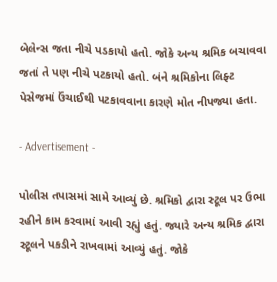બેલેન્સ જતા નીચે પડકાયો હતો. જોકે અન્ય શ્રમિક બચાવવા જતાં તે પણ નીચે પટકાયો હતો. બંને શ્રમિકોના લિફ્ટ પેસેજમાં ઉંચાઈથી પટકાવવાના કારણે મોત નીપજ્યા હતા.

- Advertisement -

પોલીસ તપાસમાં સામે આવ્યું છે. શ્રમિકો દ્વારા સ્ટૂલ પર ઉભા રહીને કામ કરવામાં આવી રહ્યું હતું. જ્યારે અન્ય શ્રમિક દ્વારા સ્ટૂલને પકડીને રાખવામાં આવ્યું હતું. જોકે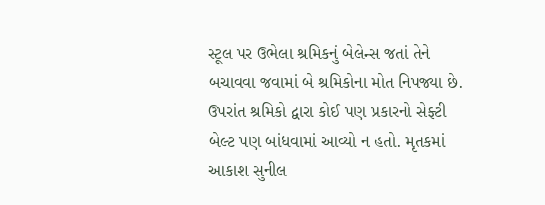સ્ટૂલ પર ઉભેલા શ્રમિકનું બેલેન્સ જતાં તેને બચાવવા જવામાં બે શ્રમિકોના મોત નિપજ્યા છે. ઉપરાંત શ્રમિકો દ્વારા કોઈ પણ પ્રકારનો સેફ્ટી બેલ્ટ પણ બાંધવામાં આવ્યો ન હતો. મૃતકમાં આકાશ સુનીલ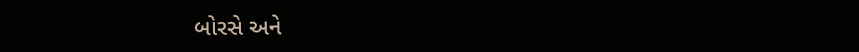બોરસે અને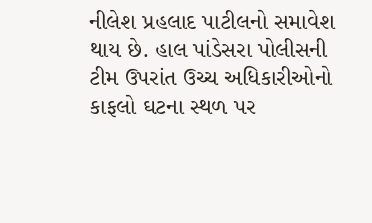નીલેશ પ્રહલાદ પાટીલનો સમાવેશ થાય છે. હાલ પાંડેસરા પોલીસની ટીમ ઉપરાંત ઉચ્ચ અધિકારીઓનો કાફલો ઘટના સ્થળ પર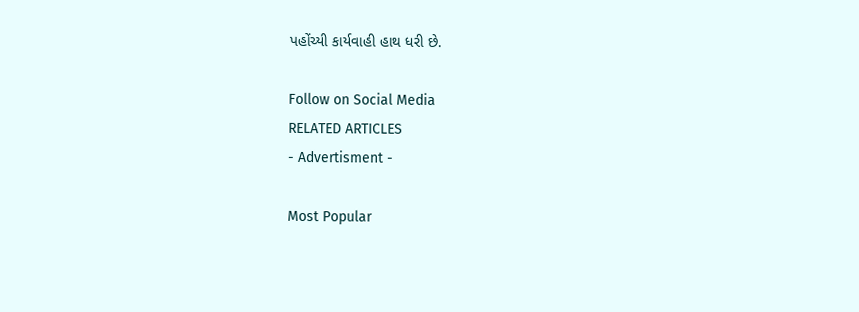પહોંચ્યી કાર્યવાહી હાથ ધરી છે.

Follow on Social Media
RELATED ARTICLES
- Advertisment -

Most Popular